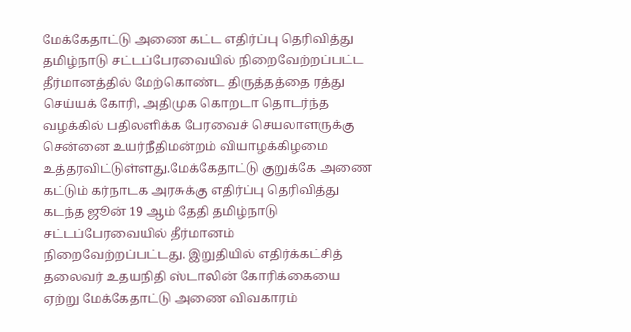மேக்கேதாட்டு அணை கட்ட எதிர்ப்பு தெரிவித்து தமிழ்நாடு சட்டப்பேரவையில் நிறைவேற்றப்பட்ட தீர்மானத்தில் மேற்கொண்ட திருத்தத்தை ரத்து செய்யக் கோரி, அதிமுக கொறடா தொடர்ந்த வழக்கில் பதிலளிக்க பேரவைச் செயலாளருக்கு சென்னை உயர்நீதிமன்றம் வியாழக்கிழமை உத்தரவிட்டுள்ளது.மேக்கேதாட்டு குறுக்கே அணை கட்டும் கர்நாடக அரசுக்கு எதிர்ப்பு தெரிவித்து கடந்த ஜூன் 19 ஆம் தேதி தமிழ்நாடு சட்டப்பேரவையில் தீர்மானம் நிறைவேற்றப்பட்டது. இறுதியில் எதிர்க்கட்சித் தலைவர் உதயநிதி ஸ்டாலின் கோரிக்கையை ஏற்று மேக்கேதாட்டு அணை விவகாரம்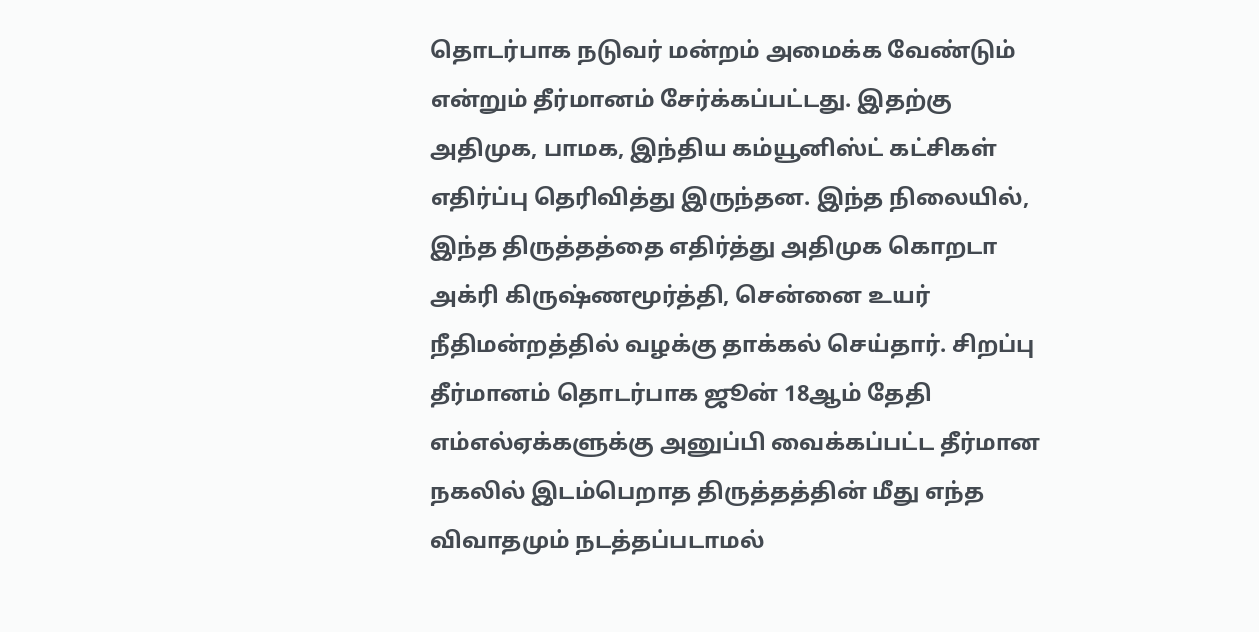தொடர்பாக நடுவர் மன்றம் அமைக்க வேண்டும் என்றும் தீர்மானம் சேர்க்கப்பட்டது. இதற்கு அதிமுக, பாமக, இந்திய கம்யூனிஸ்ட் கட்சிகள் எதிர்ப்பு தெரிவித்து இருந்தன. இந்த நிலையில், இந்த திருத்தத்தை எதிர்த்து அதிமுக கொறடா அக்ரி கிருஷ்ணமூர்த்தி, சென்னை உயர் நீதிமன்றத்தில் வழக்கு தாக்கல் செய்தார். சிறப்பு தீர்மானம் தொடர்பாக ஜூன் 18ஆம் தேதி எம்எல்ஏக்களுக்கு அனுப்பி வைக்கப்பட்ட தீர்மான நகலில் இடம்பெறாத திருத்தத்தின் மீது எந்த விவாதமும் நடத்தப்படாமல்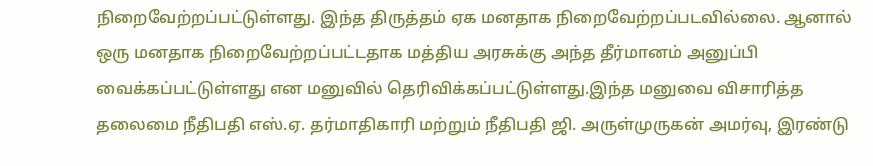நிறைவேற்றப்பட்டுள்ளது. இந்த திருத்தம் ஏக மனதாக நிறைவேற்றப்படவில்லை. ஆனால் ஒரு மனதாக நிறைவேற்றப்பட்டதாக மத்திய அரசுக்கு அந்த தீர்மானம் அனுப்பி வைக்கப்பட்டுள்ளது என மனுவில் தெரிவிக்கப்பட்டுள்ளது.இந்த மனுவை விசாரித்த தலைமை நீதிபதி எஸ்.ஏ. தர்மாதிகாரி மற்றும் நீதிபதி ஜி. அருள்முருகன் அமர்வு, இரண்டு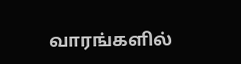வாரங்களில்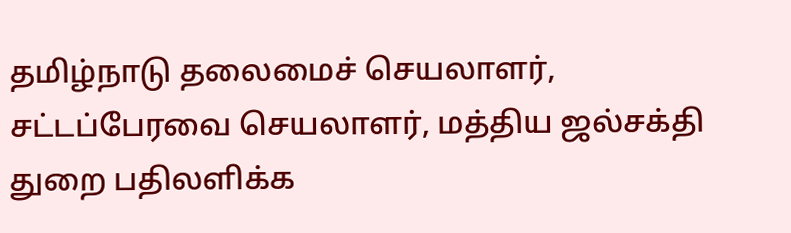தமிழ்நாடு தலைமைச் செயலாளர், சட்டப்பேரவை செயலாளர், மத்திய ஜல்சக்தி துறை பதிலளிக்க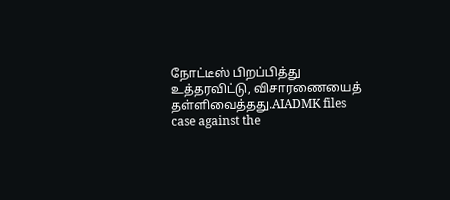நோட்டீஸ் பிறப்பித்து உத்தரவிட்டு, விசாரணையைத் தள்ளிவைத்தது.AIADMK files case against the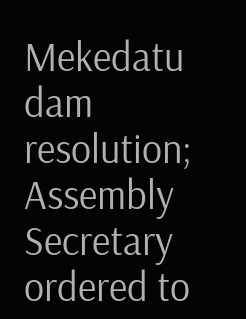Mekedatu dam resolution; Assembly Secretary ordered to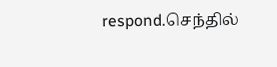respond.செந்தில்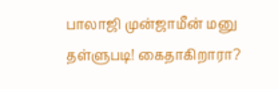பாலாஜி முன்ஜாமீன் மனு தள்ளுபடி! கைதாகிறாரா?